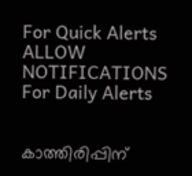For Quick Alerts
ALLOW NOTIFICATIONS
For Daily Alerts


കാത്തിരിപ്പിന്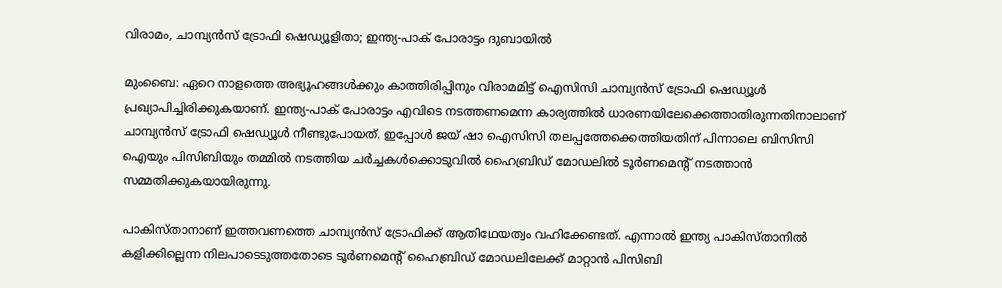വിരാമം, ചാമ്പ്യന്‍സ് ട്രോഫി ഷെഡ്യൂളിതാ; ഇന്ത്യ-പാക് പോരാട്ടം ദുബായില്‍

മുംബൈ: ഏറെ നാളത്തെ അഭ്യൂഹങ്ങള്‍ക്കും കാത്തിരിപ്പിനും വിരാമമിട്ട് ഐസിസി ചാമ്പ്യന്‍സ് ട്രോഫി ഷെഡ്യൂള്‍ പ്രഖ്യാപിച്ചിരിക്കുകയാണ്. ഇന്ത്യ-പാക് പോരാട്ടം എവിടെ നടത്തണമെന്ന കാര്യത്തില്‍ ധാരണയിലേക്കെത്താതിരുന്നതിനാലാണ് ചാമ്പ്യന്‍സ് ട്രോഫി ഷെഡ്യൂള്‍ നീണ്ടുപോയത്. ഇപ്പോള്‍ ജയ് ഷാ ഐസിസി തലപ്പത്തേക്കെത്തിയതിന് പിന്നാലെ ബിസിസി ഐയും പിസിബിയും തമ്മില്‍ നടത്തിയ ചര്‍ച്ചകള്‍ക്കൊടുവില്‍ ഹൈബ്രിഡ് മോഡലില്‍ ടൂര്‍ണമെന്റ് നടത്താന്‍ സമ്മതിക്കുകയായിരുന്നു.

പാകിസ്താനാണ് ഇത്തവണത്തെ ചാമ്പ്യന്‍സ് ട്രോഫിക്ക് ആതിഥേയത്വം വഹിക്കേണ്ടത്. എന്നാല്‍ ഇന്ത്യ പാകിസ്താനില്‍ കളിക്കില്ലെന്ന നിലപാടെടുത്തതോടെ ടൂര്‍ണമെന്റ് ഹൈബ്രിഡ് മോഡലിലേക്ക് മാറ്റാന്‍ പിസിബി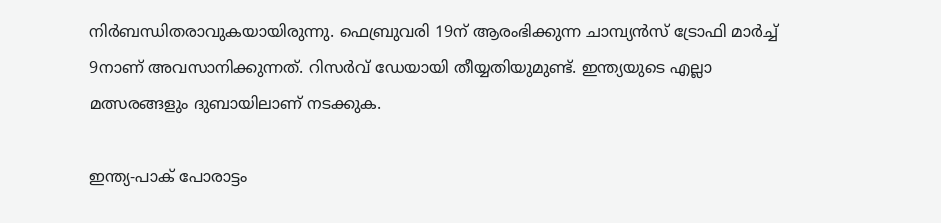നിര്‍ബന്ധിതരാവുകയായിരുന്നു. ഫെബ്രുവരി 19ന് ആരംഭിക്കുന്ന ചാമ്പ്യന്‍സ് ട്രോഫി മാര്‍ച്ച് 9നാണ് അവസാനിക്കുന്നത്. റിസര്‍വ് ഡേയായി തീയ്യതിയുമുണ്ട്. ഇന്ത്യയുടെ എല്ലാ മത്സരങ്ങളും ദുബായിലാണ് നടക്കുക.

ഇന്ത്യ-പാക് പോരാട്ടം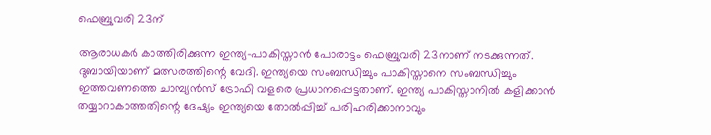ഫെബ്രുവരി 23ന്

ആരാധകര്‍ കാത്തിരിക്കുന്ന ഇന്ത്യ-പാകിസ്താന്‍ പോരാട്ടം ഫെബ്രുവരി 23നാണ് നടക്കുന്നത്. ദുബായിയാണ് മത്സരത്തിന്റെ വേദി. ഇന്ത്യയെ സംബന്ധിച്ചും പാകിസ്താനെ സംബന്ധിച്ചും ഇത്തവണത്തെ ചാമ്പ്യന്‍സ് ട്രോഫി വളരെ പ്രധാനപ്പെട്ടതാണ്. ഇന്ത്യ പാകിസ്താനില്‍ കളിക്കാന്‍ തയ്യാറാകാത്തതിന്റെ ദേഷ്യം ഇന്ത്യയെ തോല്‍പ്പിച്ച് പരിഹരിക്കാനാവും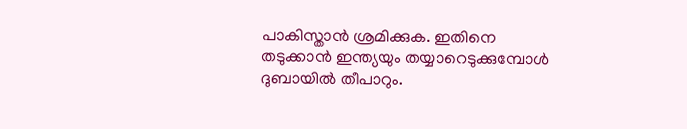പാകിസ്താന്‍ ശ്രമിക്കുക. ഇതിനെ തടുക്കാന്‍ ഇന്ത്യയും തയ്യാറെടുക്കുമ്പോള്‍ ദുബായില്‍ തീപാറും.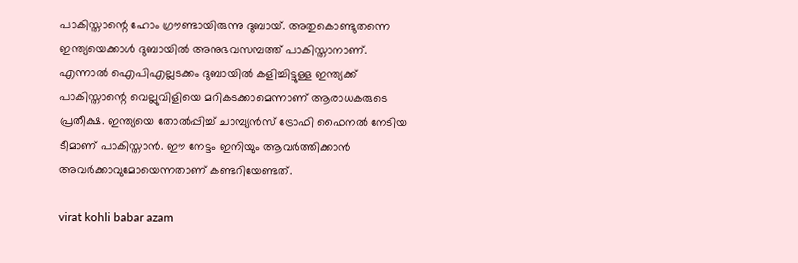പാകിസ്താന്റെ ഹോം ഗ്രൗണ്ടായിരുന്നു ദുബായ്. അതുകൊണ്ടുതന്നെ ഇന്ത്യയെക്കാള്‍ ദുബായില്‍ അനുഭവസമ്പത്ത് പാകിസ്താനാണ്. എന്നാല്‍ ഐപിഎല്ലടക്കം ദുബായില്‍ കളിച്ചിട്ടുള്ള ഇന്ത്യക്ക് പാകിസ്താന്റെ വെല്ലുവിളിയെ മറികടക്കാമെന്നാണ് ആരാധകരുടെ പ്രതീക്ഷ. ഇന്ത്യയെ തോല്‍പ്പിച്ച് ചാമ്പ്യന്‍സ് ട്രോഫി ഫൈനല്‍ നേടിയ ടീമാണ് പാകിസ്താന്‍. ഈ നേട്ടം ഇനിയും ആവര്‍ത്തിക്കാന്‍ അവര്‍ക്കാവുമോയെന്നതാണ് കണ്ടറിയേണ്ടത്.

virat kohli babar azam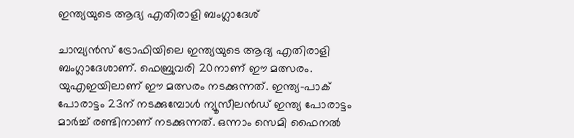ഇന്ത്യയുടെ ആദ്യ എതിരാളി ബംഗ്ലാദേശ്

ചാമ്പ്യന്‍സ് ട്രോഫിയിലെ ഇന്ത്യയുടെ ആദ്യ എതിരാളി ബംഗ്ലാദേശാണ്. ഫെബ്രുവരി 20നാണ് ഈ മത്സരം. യുഎഇയിലാണ് ഈ മത്സരം നടക്കുന്നത്. ഇന്ത്യ-പാക് പോരാട്ടം 23ന് നടക്കുമ്പോള്‍ ന്യൂസീലന്‍ഡ് ഇന്ത്യ പോരാട്ടം മാര്‍ച്ച് രണ്ടിനാണ് നടക്കുന്നത്. ഒന്നാം സെമി ഫൈനല്‍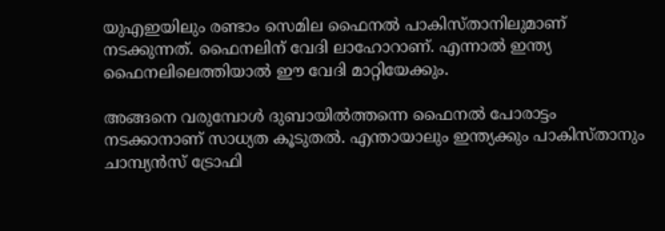യുഎഇയിലും രണ്ടാം സെമില ഫൈനല്‍ പാകിസ്താനിലുമാണ് നടക്കുന്നത്. ഫൈനലിന് വേദി ലാഹോറാണ്. എന്നാല്‍ ഇന്ത്യ ഫൈനലിലെത്തിയാല്‍ ഈ വേദി മാറ്റിയേക്കും.

അങ്ങനെ വരുമ്പോള്‍ ദുബായില്‍ത്തന്നെ ഫൈനല്‍ പോരാട്ടം നടക്കാനാണ് സാധ്യത കൂടുതല്‍. എന്തായാലും ഇന്ത്യക്കും പാകിസ്താനും ചാമ്പ്യന്‍സ് ട്രോഫി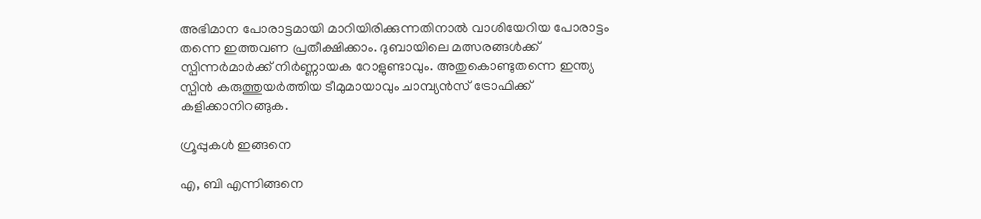അഭിമാന പോരാട്ടമായി മാറിയിരിക്കുന്നതിനാല്‍ വാശിയേറിയ പോരാട്ടം തന്നെ ഇത്തവണ പ്രതീക്ഷിക്കാം. ദുബായിലെ മത്സരങ്ങള്‍ക്ക് സ്പിന്നര്‍മാര്‍ക്ക് നിര്‍ണ്ണായക റോളുണ്ടാവും. അതുകൊണ്ടുതന്നെ ഇന്ത്യ സ്പിന്‍ കരുത്തുയര്‍ത്തിയ ടീമുമായാവും ചാമ്പ്യന്‍സ് ട്രോഫിക്ക് കളിക്കാനിറങ്ങുക.

ഗ്രൂപ്പുകള്‍ ഇങ്ങനെ

എ, ബി എന്നിങ്ങനെ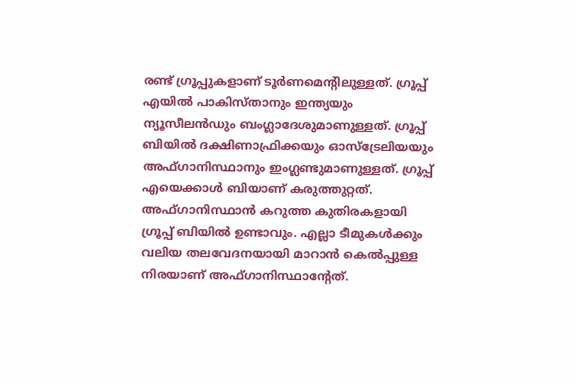രണ്ട് ഗ്രൂപ്പുകളാണ് ടൂര്‍ണമെന്റിലുള്ളത്. ഗ്രൂപ്പ് എയില്‍ പാകിസ്താനും ഇന്ത്യയും ന്യൂസീലന്‍ഡും ബംഗ്ലാദേശുമാണുള്ളത്. ഗ്രൂപ്പ് ബിയില്‍ ദക്ഷിണാഫ്രിക്കയും ഓസ്‌ട്രേലിയയും അഫ്ഗാനിസ്ഥാനും ഇംഗ്ലണ്ടുമാണുള്ളത്. ഗ്രൂപ്പ് എയെക്കാള്‍ ബിയാണ് കരുത്തുറ്റത്. അഫ്ഗാനിസ്ഥാന്‍ കറുത്ത കുതിരകളായി ഗ്രൂപ്പ് ബിയില്‍ ഉണ്ടാവും. എല്ലാ ടീമുകള്‍ക്കും വലിയ തലവേദനയായി മാറാന്‍ കെല്‍പ്പുള്ള നിരയാണ് അഫ്ഗാനിസ്ഥാന്റേത്.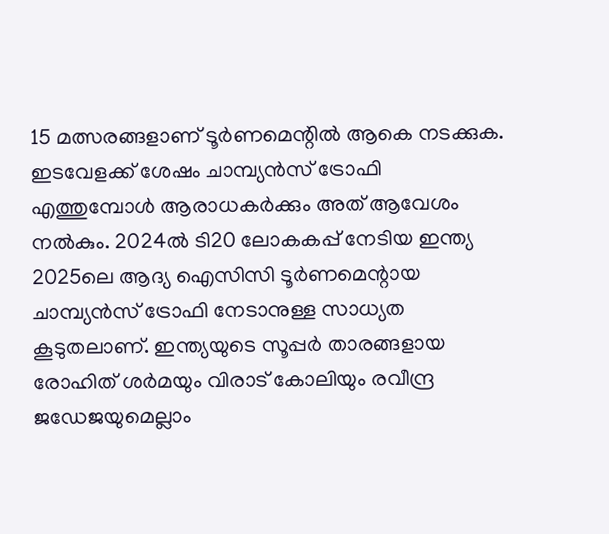15 മത്സരങ്ങളാണ് ടൂര്‍ണമെന്റില്‍ ആകെ നടക്കുക. ഇടവേളക്ക് ശേഷം ചാമ്പ്യന്‍സ് ട്രോഫി എത്തുമ്പോള്‍ ആരാധകര്‍ക്കും അത് ആവേശം നല്‍കും. 2024ല്‍ ടി20 ലോകകപ്പ് നേടിയ ഇന്ത്യ 2025ലെ ആദ്യ ഐസിസി ടൂര്‍ണമെന്റായ ചാമ്പ്യന്‍സ് ട്രോഫി നേടാനുള്ള സാധ്യത കൂടുതലാണ്. ഇന്ത്യയുടെ സൂപ്പര്‍ താരങ്ങളായ രോഹിത് ശര്‍മയും വിരാട് കോലിയും രവീന്ദ്ര ജഡേജയുമെല്ലാം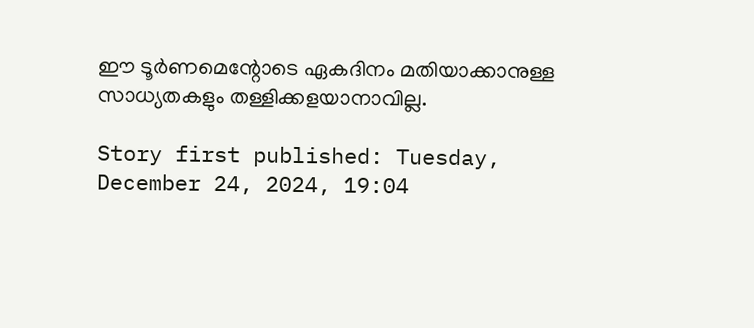ഈ ടൂര്‍ണമെന്റോടെ ഏകദിനം മതിയാക്കാനുള്ള സാധ്യതകളും തള്ളിക്കളയാനാവില്ല.

Story first published: Tuesday, December 24, 2024, 19:04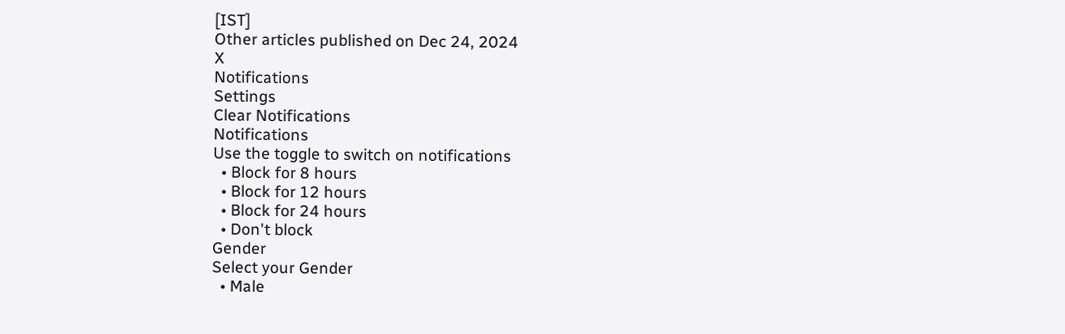[IST]
Other articles published on Dec 24, 2024
X
Notifications
Settings
Clear Notifications
Notifications
Use the toggle to switch on notifications
  • Block for 8 hours
  • Block for 12 hours
  • Block for 24 hours
  • Don't block
Gender
Select your Gender
  • Male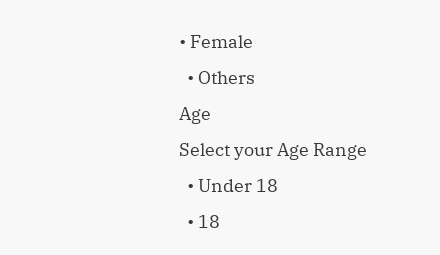• Female
  • Others
Age
Select your Age Range
  • Under 18
  • 18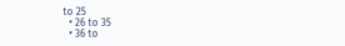to 25
  • 26 to 35
  • 36 to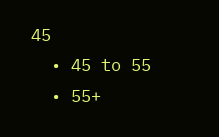45
  • 45 to 55
  • 55+